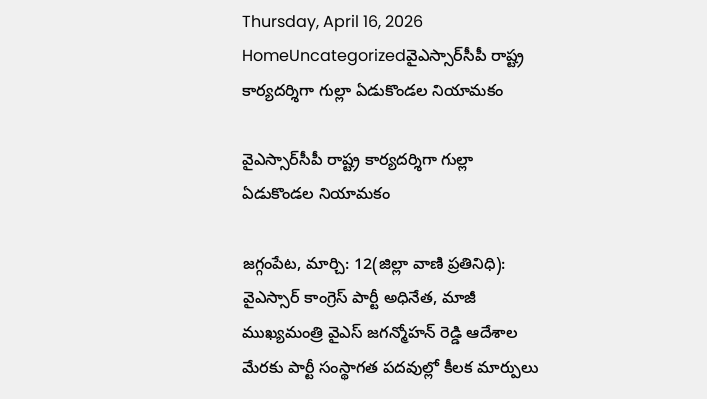Thursday, April 16, 2026
HomeUncategorizedవైఎస్సార్‌సీపీ రాష్ట్ర కార్యదర్శిగా గుల్లా ఏడుకొండల నియామకం

వైఎస్సార్‌సీపీ రాష్ట్ర కార్యదర్శిగా గుల్లా ఏడుకొండల నియామకం

జగ్గంపేట, మార్చి: 12(జిల్లా వాణి ప్రతినిధి): వైఎస్సార్ కాంగ్రెస్ పార్టీ అధినేత, మాజీ ముఖ్యమంత్రి వైఎస్ జగన్మోహన్ రెడ్డి ఆదేశాల మేరకు పార్టీ సంస్థాగత పదవుల్లో కీలక మార్పులు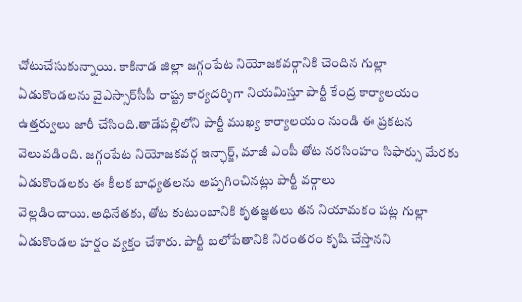చోటుచేసుకున్నాయి. కాకినాడ జిల్లా జగ్గంపేట నియోజకవర్గానికి చెందిన గుల్లా ఏడుకొండలను వైఎస్సార్‌సీపీ రాష్ట్ర కార్యదర్శిగా నియమిస్తూ పార్టీ కేంద్ర కార్యాలయం ఉత్తర్వులు జారీ చేసింది.తాడేపల్లిలోని పార్టీ ముఖ్య కార్యాలయం నుండి ఈ ప్రకటన వెలువడింది. జగ్గంపేట నియోజకవర్గ ఇన్ఛార్జ్, మాజీ ఎంపీ తోట నరసింహం సిఫార్సు మేరకు ఏడుకొండలకు ఈ కీలక బాధ్యతలను అప్పగించినట్లు పార్టీ వర్గాలు వెల్లడించాయి.అధినేతకు, తోట కుటుంబానికి కృతజ్ఞతలు తన నియామకం పట్ల గుల్లా ఏడుకొండల హర్షం వ్యక్తం చేశారు. పార్టీ బలోపేతానికి నిరంతరం కృషి చేస్తానని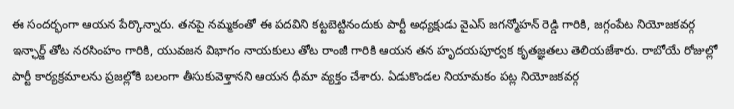ఈ సందర్భంగా ఆయన పేర్కొన్నారు. తనపై నమ్మకంతో ఈ పదవిని కట్టబెట్టినందుకు పార్టీ అధ్యక్షుడు వైఎస్ జగన్మోహన్ రెడ్డి గారికి, జగ్గంపేట నియోజకవర్గ ఇన్ఛార్జ్ తోట నరసింహం గారికి, యువజన విభాగం నాయకులు తోట రాంజీ గారికి ఆయన తన హృదయపూర్వక కృతజ్ఞతలు తెలియజేశారు. రాబోయే రోజుల్లో పార్టీ కార్యక్రమాలను ప్రజల్లోకి బలంగా తీసుకువెళ్తానని ఆయన ధీమా వ్యక్తం చేశారు. ఏడుకొండల నియామకం పట్ల నియోజకవర్గ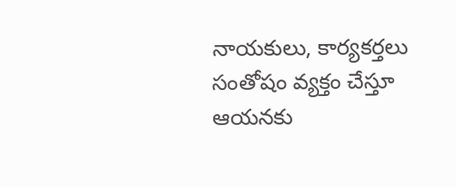నాయకులు, కార్యకర్తలు సంతోషం వ్యక్తం చేస్తూ ఆయనకు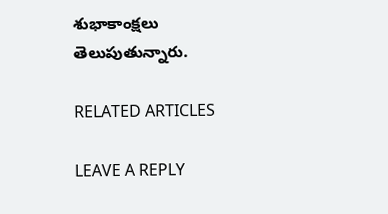శుభాకాంక్షలు తెలుపుతున్నారు.

RELATED ARTICLES

LEAVE A REPLY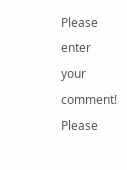Please enter your comment!
Please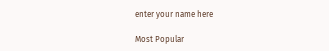enter your name here

Most Popular